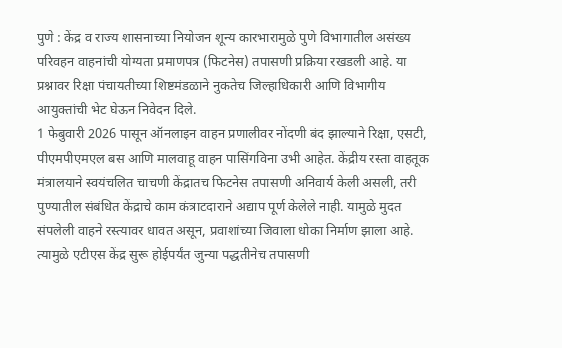पुणे : केंद्र व राज्य शासनाच्या नियोजन शून्य कारभारामुळे पुणे विभागातील असंख्य परिवहन वाहनांची योग्यता प्रमाणपत्र (फिटनेस) तपासणी प्रक्रिया रखडली आहे. या प्रश्नावर रिक्षा पंचायतीच्या शिष्टमंडळाने नुकतेच जिल्हाधिकारी आणि विभागीय आयुक्तांची भेट घेऊन निवेदन दिले.
1 फेबुवारी 2026 पासून ऑनलाइन वाहन प्रणालीवर नोंदणी बंद झाल्याने रिक्षा, एसटी, पीएमपीएमएल बस आणि मालवाहू वाहन पासिंगविना उभी आहेत. केंद्रीय रस्ता वाहतूक मंत्रालयाने स्वयंचलित चाचणी केंद्रातच फिटनेस तपासणी अनिवार्य केली असली, तरी पुण्यातील संबंधित केंद्राचे काम कंत्राटदाराने अद्याप पूर्ण केलेले नाही. यामुळे मुदत संपलेली वाहने रस्त्यावर धावत असून, प्रवाशांच्या जिवाला धोका निर्माण झाला आहे.
त्यामुळे एटीएस केंद्र सुरू होईपर्यंत जुन्या पद्धतीनेच तपासणी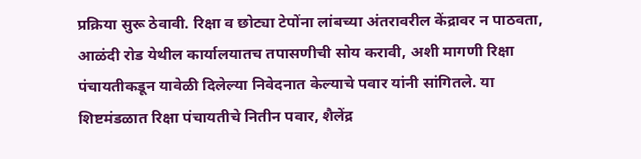प्रक्रिया सुरू ठेवावी. रिक्षा व छोट्या टेपोंना लांबच्या अंतरावरील केंद्रावर न पाठवता, आळंदी रोड येथील कार्यालयातच तपासणीची सोय करावी, अशी मागणी रिक्षा पंचायतीकडून यावेळी दिलेल्या निवेदनात केल्याचे पवार यांनी सांगितले. या शिष्टमंडळात रिक्षा पंचायतीचे नितीन पवार, शैलेंद्र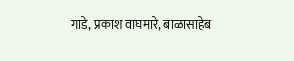गाडे, प्रकाश वाघमारे, बाळासाहेब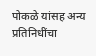पोकळे यांसह अन्य प्रतिनिधींचा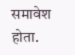समावेश होता.